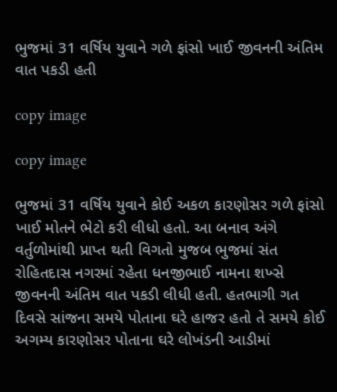ભુજમાં 31 વર્ષિય યુવાને ગળે ફાંસો ખાઈ જીવનની અંતિમ વાત પકડી હતી

copy image

copy image

ભુજમાં 31 વર્ષિય યુવાને કોઈ અકળ કારણોસર ગળે ફાંસો ખાઈ મોતને ભેટો કરી લીધો હતો. આ બનાવ અંગે વર્તુળોમાંથી પ્રાપ્ત થતી વિગતો મુજબ ભુજમાં સંત રોહિતદાસ નગરમાં રહેતા ધનજીભાઈ નામના શખ્સે જીવનની અંતિમ વાત પકડી લીધી હતી. હતભાગી ગત દિવસે સાંજના સમયે પોતાના ઘરે હાજર હતો તે સમયે કોઈ અગમ્ય કારણોસર પોતાના ઘરે લોખંડની આડીમાં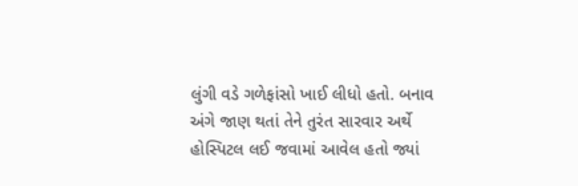લુંગી વડે ગળેફાંસો ખાઈ લીધો હતો. બનાવ અંગે જાણ થતાં તેને તુરંત સારવાર અર્થે હોસ્પિટલ લઈ જવામાં આવેલ હતો જ્યાં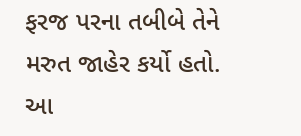ફરજ પરના તબીબે તેને મરુત જાહેર કર્યો હતો. આ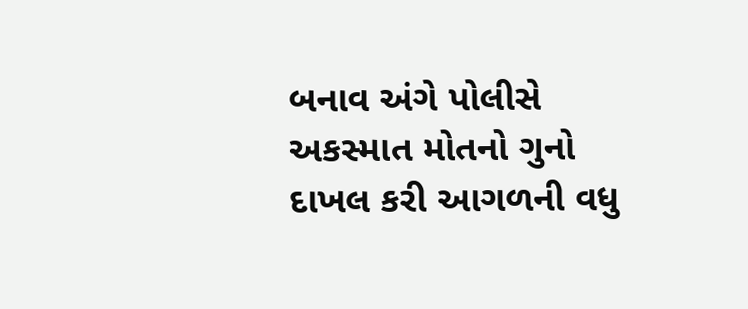બનાવ અંગે પોલીસે અકસ્માત મોતનો ગુનો દાખલ કરી આગળની વધુ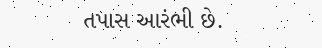તપાસ આરંભી છે.